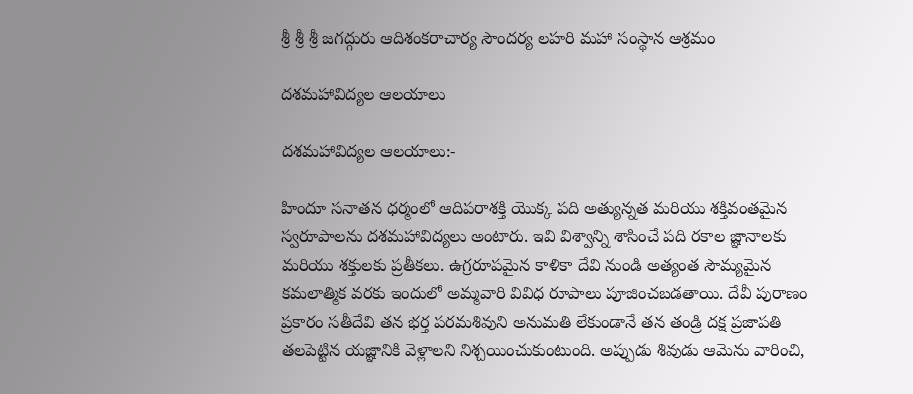శ్రీ శ్రీ శ్రీ జగద్గురు ఆదిశంకరాచార్య సౌందర్య లహరి మహా సంస్థాన ఆశ్రమం

దశమహావిద్యల ఆలయాలు

దశమహావిద్యల ఆలయాలు:-

హిందూ సనాతన ధర్మంలో ఆదిపరాశక్తి యొక్క పది అత్యున్నత మరియు శక్తివంతమైన స్వరూపాలను దశమహావిద్యలు అంటారు. ఇవి విశ్వాన్ని శాసించే పది రకాల జ్ఞానాలకు మరియు శక్తులకు ప్రతీకలు. ఉగ్రరూపమైన కాళికా దేవి నుండి అత్యంత సౌమ్యమైన కమలాత్మిక వరకు ఇందులో అమ్మవారి వివిధ రూపాలు పూజించబడతాయి. దేవీ పురాణం ప్రకారం సతీదేవి తన భర్త పరమశివుని అనుమతి లేకుండానే తన తండ్రి దక్ష ప్రజాపతి తలపెట్టిన యజ్ఞానికి వెళ్లాలని నిశ్చయించుకుంటుంది. అప్పుడు శివుడు ఆమెను వారించి,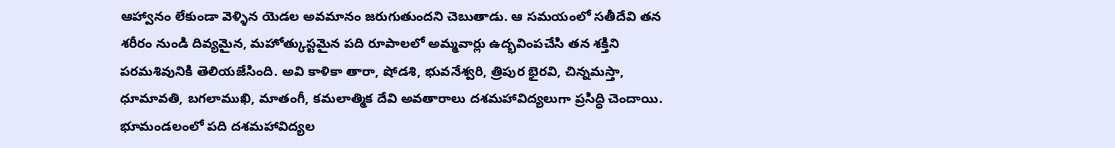ఆహ్వానం లేకుండా వెళ్ళిన యెడల అవమానం జరుగుతుందని చెబుతాడు. ఆ సమయంలో సతీదేవి తన శరీరం నుండి దివ్యమైన, మహోత్కుస్టమైన పది రూపాలలో అమ్మవార్లు ఉద్భవింపచేసి తన శక్తిని పరమశివునికి తెలియజేసింది. అవి కాళికా తారా, షోడశి, భువనేశ్వరి, త్రిపుర భైరవి, చిన్నమస్తా, ధూమావతి, బగలాముఖి, మాతంగీ, కమలాత్మిక దేవి అవతారాలు దశమహావిద్యలుగా ప్రసిద్ధి చెందాయి. భూమండలంలో పది దశమహావిద్యల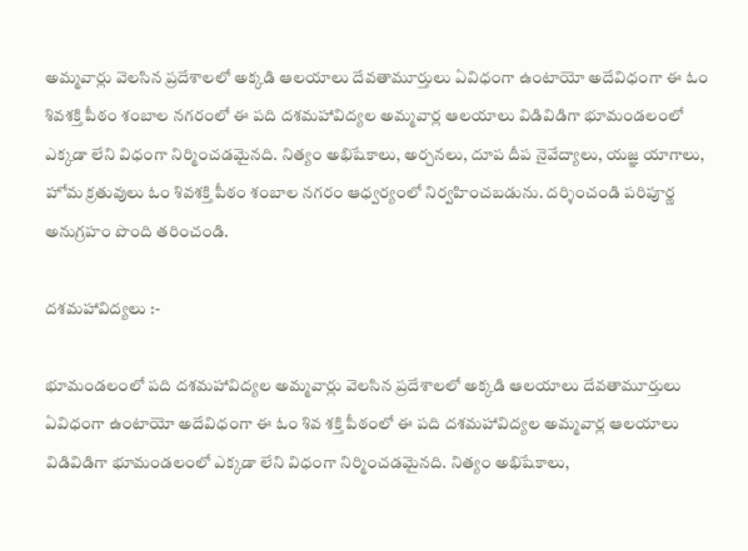అమ్మవార్లు వెలసిన ప్రదేశాలలో అక్కడి ఆలయాలు దేవతామూర్తులు ఏవిధంగా ఉంటాయో అదేవిధంగా ఈ ఓం శివశక్తి పీఠం శంబాల నగరంలో ఈ పది దశమహావిద్యల అమ్మవార్ల ఆలయాలు విడివిడిగా భూమండలంలో ఎక్కడా లేని విధంగా నిర్మించడమైనది. నిత్యం అభిషేకాలు, అర్చనలు, దూప దీప నైవేద్యాలు, యజ్ఞ యాగాలు, హోమ క్రతువులు ఓం శివశక్తి పీఠం శంబాల నగరం ఆధ్వర్యంలో నిర్వహించబడును. దర్శించండి పరిపూర్ణ అనుగ్రహం పొంది తరించండి.

దశమహావిద్యలు :-

భూమండలంలో పది దశమహావిద్యల అమ్మవార్లు వెలసిన ప్రదేశాలలో అక్కడి ఆలయాలు దేవతామూర్తులు ఏవిధంగా ఉంటాయో అదేవిధంగా ఈ ఓం శివ శక్తి పీఠంలో ఈ పది దశమహావిద్యల అమ్మవార్ల ఆలయాలు విడివిడిగా భూమండలంలో ఎక్కడా లేని విధంగా నిర్మించడమైనది. నిత్యం అభిషేకాలు,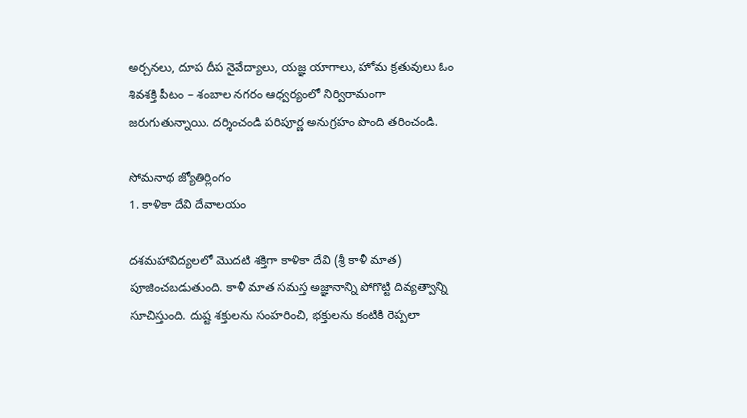అర్చనలు, దూప దీప నైవేద్యాలు, యజ్ఞ యాగాలు, హోమ క్రతువులు ఓం శివశక్తి పీటం – శంబాల నగరం ఆధ్వర్యంలో నిర్విరామంగా జరుగుతున్నాయి. దర్శించండి పరిపూర్ణ అనుగ్రహం పొంది తరించండి.

సోమనాథ జ్యోతిర్లింగం
1. కాళికా దేవి దేవాలయం

దశమహావిద్యలలో మొదటి శక్తిగా కాళికా దేవి (శ్రీ కాళీ మాత) పూజించబడుతుంది. కాళీ మాత సమస్త అజ్ఞానాన్ని పోగొట్టి దివ్యత్వాన్ని సూచిస్తుంది. దుష్ట శక్తులను సంహరించి, భక్తులను కంటికి రెప్పలా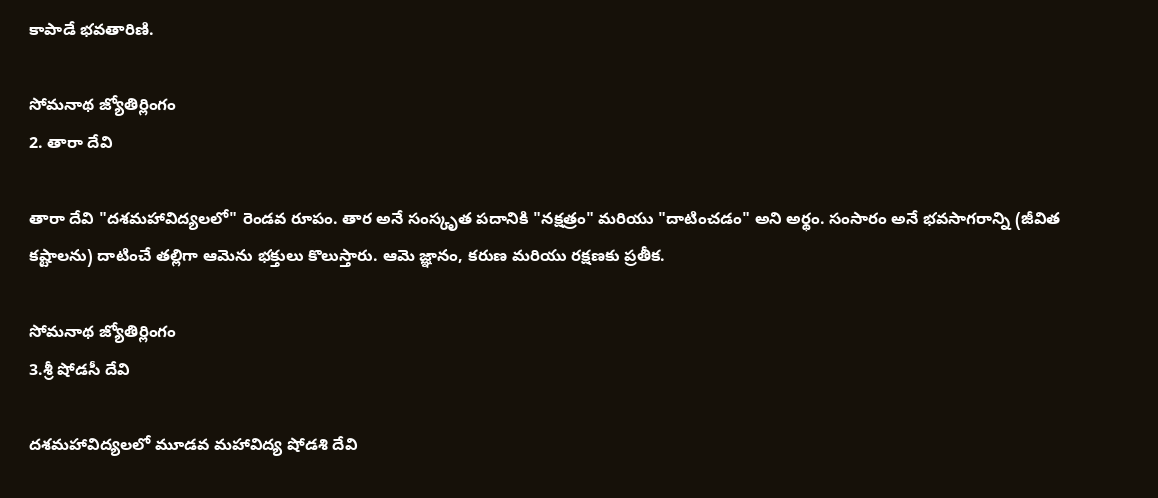కాపాడే భవతారిణి.

సోమనాథ జ్యోతిర్లింగం
2. తారా దేవి

తారా దేవి "దశమహావిద్యలలో" రెండవ రూపం. తార అనే సంస్కృత పదానికి "నక్షత్రం" మరియు "దాటించడం" అని అర్థం. సంసారం అనే భవసాగరాన్ని (జీవిత కష్టాలను) దాటించే తల్లిగా ఆమెను భక్తులు కొలుస్తారు. ఆమె జ్ఞానం, కరుణ మరియు రక్షణకు ప్రతీక.

సోమనాథ జ్యోతిర్లింగం
3.శ్రీ షోడసీ దేవి

దశమహావిద్యలలో మూడవ మహావిద్య షోడశి దేవి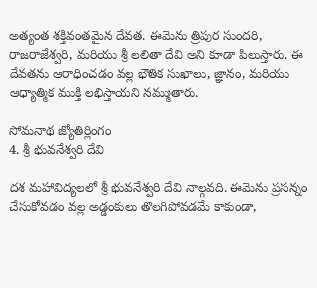అత్యంత శక్తివంతమైన దేవత. ఈమెను త్రిపుర సుందరి, రాజరాజేశ్వరి, మరియు శ్రీ లలితా దేవి అని కూడా పిలుస్తారు. ఈ దేవతను ఆరాధించడం వల్ల భౌతిక సుఖాలు, జ్ఞానం, మరియు ఆధ్యాత్మిక ముక్తి లభిస్తాయని నమ్ముతారు.

సోమనాథ జ్యోతిర్లింగం
4. శ్రీ భువనేశ్వరి దేవి

దశ మహావిద్యలలో శ్రీ భువనేశ్వరి దేవి నాల్గవది. ఈమెను ప్రసన్నం చేసుకోవడం వల్ల అడ్డంకులు తొలగిపోవడమే కాకుండా,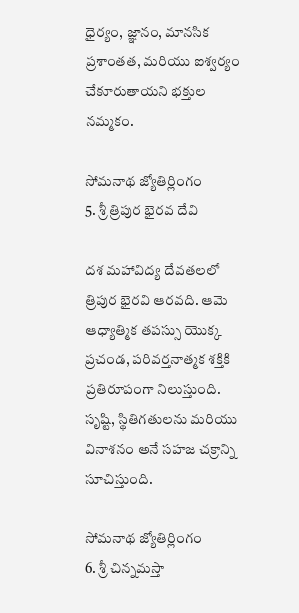ధైర్యం, జ్ఞానం, మానసిక ప్రశాంతత, మరియు ఐశ్వర్యం చేకూరుతాయని భక్తుల నమ్మకం.

సోమనాథ జ్యోతిర్లింగం
5. శ్రీ త్రిపుర భైరవ దేవి

దశ మహావిద్య దేవతలలో త్రిపుర భైరవి ఆరవది. ఆమె ఆధ్యాత్మిక తపస్సు యొక్క ప్రచండ, పరివర్తనాత్మక శక్తికి ప్రతిరూపంగా నిలుస్తుంది. సృష్టి, స్థితిగతులను మరియు వినాశనం అనే సహజ చక్రాన్ని సూచిస్తుంది.

సోమనాథ జ్యోతిర్లింగం
6. శ్రీ చిన్నమస్తా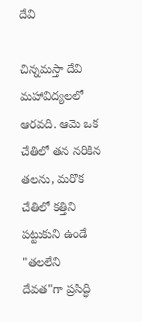దేవి

చిన్నమస్తా దేవి మహావిద్యలలో ఆరవది. ఆమె ఒక చేతిలో తన నరికిన తలను, మరొక చేతిలో కత్తిని పట్టుకుని ఉండే "తలలేని దేవత"గా ప్రసిద్ధి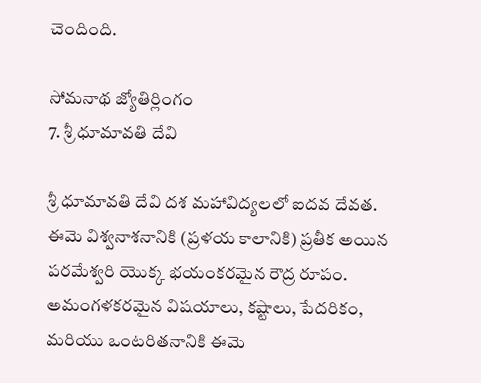చెందింది.

సోమనాథ జ్యోతిర్లింగం
7. శ్రీ ధూమావతి దేవి

శ్రీ ధూమావతి దేవి దశ మహావిద్యలలో ఐదవ దేవత. ఈమె విశ్వనాశనానికి (ప్రళయ కాలానికి) ప్రతీక అయిన పరమేశ్వరి యొక్క భయంకరమైన రౌద్ర రూపం. అమంగళకరమైన విషయాలు, కష్టాలు, పేదరికం, మరియు ఒంటరితనానికి ఈమె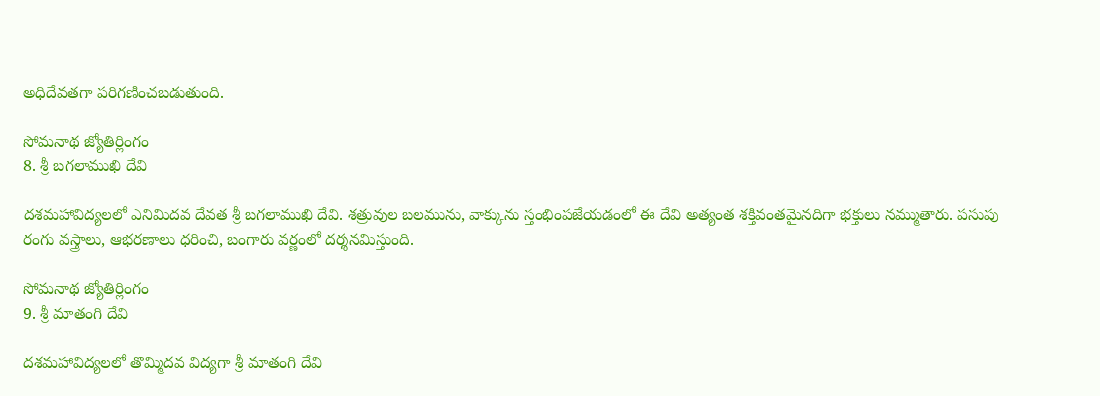అధిదేవతగా పరిగణించబడుతుంది.

సోమనాథ జ్యోతిర్లింగం
8. శ్రీ బగలాముఖి దేవి

దశమహావిద్యలలో ఎనిమిదవ దేవత శ్రీ బగలాముఖి దేవి. శత్రువుల బలమును, వాక్కును స్తంభింపజేయడంలో ఈ దేవి అత్యంత శక్తివంతమైనదిగా భక్తులు నమ్ముతారు. పసుపు రంగు వస్త్రాలు, ఆభరణాలు ధరించి, బంగారు వర్ణంలో దర్శనమిస్తుంది.

సోమనాథ జ్యోతిర్లింగం
9. శ్రీ మాతంగి దేవి

దశమహావిద్యలలో తొమ్మిదవ విద్యగా శ్రీ మాతంగి దేవి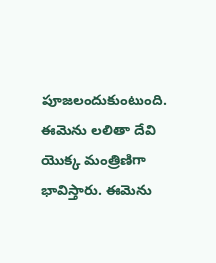పూజలందుకుంటుంది. ఈమెను లలితా దేవి యొక్క మంత్రిణిగా భావిస్తారు. ఈమెను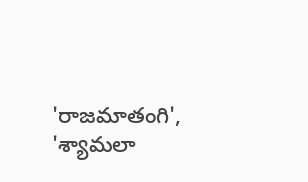'రాజమాతంగి', 'శ్యామలా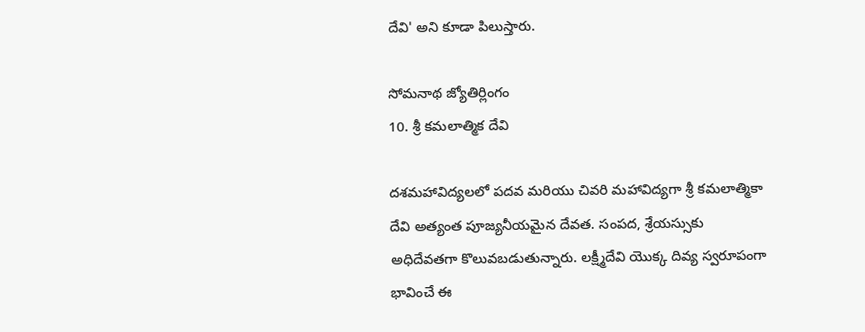దేవి' అని కూడా పిలుస్తారు.

సోమనాథ జ్యోతిర్లింగం
10. శ్రీ కమలాత్మిక దేవి

దశమహావిద్యలలో పదవ మరియు చివరి మహావిద్యగా శ్రీ కమలాత్మికా దేవి అత్యంత పూజ్యనీయమైన దేవత. సంపద, శ్రేయస్సుకు అధిదేవతగా కొలువబడుతున్నారు. లక్ష్మీదేవి యొక్క దివ్య స్వరూపంగా భావించే ఈ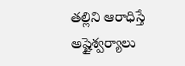తల్లిని ఆరాధిస్తే అష్టైశ్వర్యాలు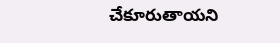చేకూరుతాయని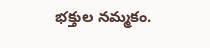భక్తుల నమ్మకం.